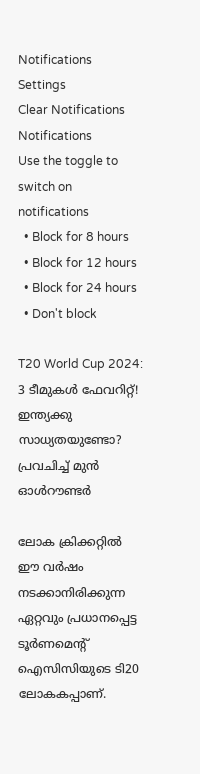Notifications
Settings
Clear Notifications
Notifications
Use the toggle to switch on notifications
  • Block for 8 hours
  • Block for 12 hours
  • Block for 24 hours
  • Don't block

T20 World Cup 2024: 3 ടീമുകള്‍ ഫേവറിറ്റ്! ഇന്ത്യക്കു സാധ്യതയുണ്ടോ? പ്രവചിച്ച് മുന്‍ ഓള്‍റൗണ്ടര്‍

ലോക ക്രിക്കറ്റില്‍ ഈ വര്‍ഷം നടക്കാനിരിക്കുന്ന ഏറ്റവും പ്രധാനപ്പെട്ട ടൂര്‍ണമെന്റ് ഐസിസിയുടെ ടി20 ലോകകപ്പാണ്.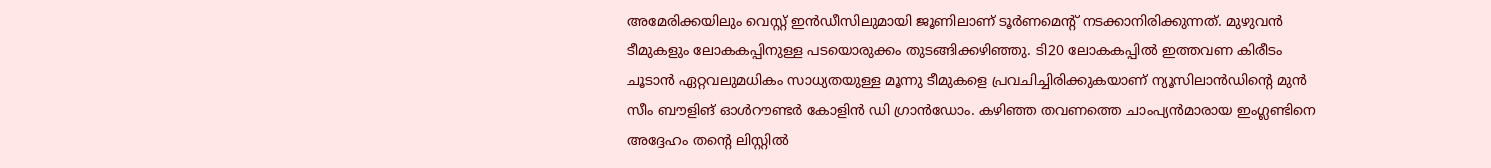അമേരിക്കയിലും വെസ്റ്റ് ഇന്‍ഡീസിലുമായി ജൂണിലാണ് ടൂര്‍ണമെന്റ് നടക്കാനിരിക്കുന്നത്. മുഴുവന്‍ ടീമുകളും ലോകകപ്പിനുള്ള പടയൊരുക്കം തുടങ്ങിക്കഴിഞ്ഞു. ടി20 ലോകകപ്പില്‍ ഇത്തവണ കിരീടം ചൂടാന്‍ ഏറ്റവലുമധികം സാധ്യതയുള്ള മൂന്നു ടീമുകളെ പ്രവചിച്ചിരിക്കുകയാണ് ന്യൂസിലാന്‍ഡിന്റെ മുന്‍ സീം ബൗളിങ് ഓള്‍റൗണ്ടര്‍ കോളിന്‍ ഡി ഗ്രാന്‍ഡോം. കഴിഞ്ഞ തവണത്തെ ചാംപ്യന്‍മാരായ ഇംഗ്ലണ്ടിനെ അദ്ദേഹം തന്റെ ലിസ്റ്റില്‍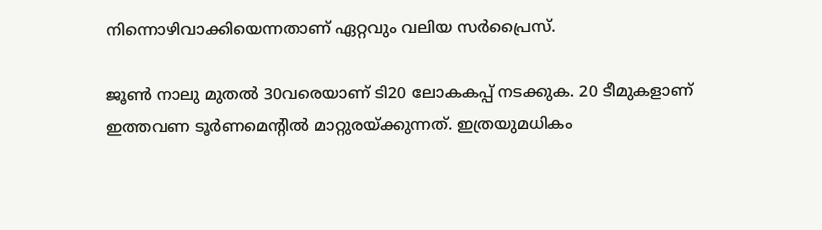നിന്നൊഴിവാക്കിയെന്നതാണ് ഏറ്റവും വലിയ സര്‍പ്രൈസ്.

ജൂണ്‍ നാലു മുതല്‍ 30വരെയാണ് ടി20 ലോകകപ്പ് നടക്കുക. 20 ടീമുകളാണ് ഇത്തവണ ടൂര്‍ണമെന്റില്‍ മാറ്റുരയ്ക്കുന്നത്. ഇത്രയുമധികം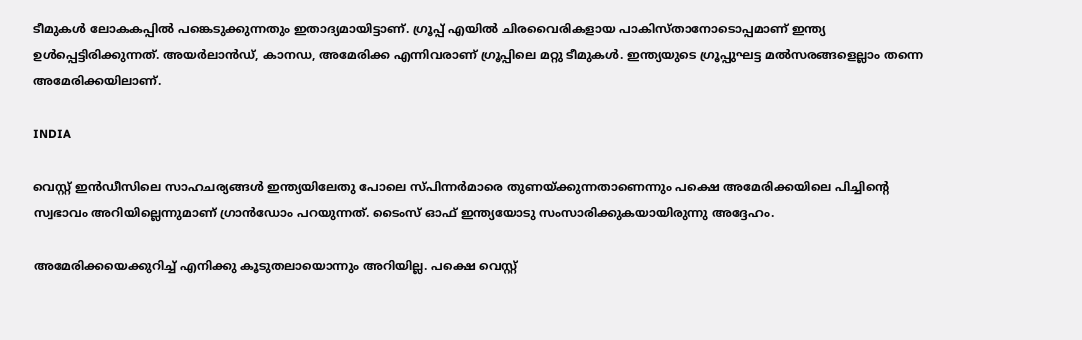ടീമുകള്‍ ലോകകപ്പില്‍ പങ്കെടുക്കുന്നതും ഇതാദ്യമായിട്ടാണ്. ഗ്രൂപ്പ് എയില്‍ ചിരവൈരികളായ പാകിസ്താനോടൊപ്പമാണ് ഇന്ത്യ ഉള്‍പ്പെട്ടിരിക്കുന്നത്. അയര്‍ലാന്‍ഡ്, കാനഡ, അമേരിക്ക എന്നിവരാണ് ഗ്രൂപ്പിലെ മറ്റു ടീമുകള്‍. ഇന്ത്യയുടെ ഗ്രൂപ്പുഘട്ട മല്‍സരങ്ങളെല്ലാം തന്നെ അമേരിക്കയിലാണ്.

INDIA

വെസ്റ്റ് ഇന്‍ഡീസിലെ സാഹചര്യങ്ങള്‍ ഇന്ത്യയിലേതു പോലെ സ്പിന്നര്‍മാരെ തുണയ്ക്കുന്നതാണെന്നും പക്ഷെ അമേരിക്കയിലെ പിച്ചിന്റെ സ്വഭാവം അറിയില്ലെന്നുമാണ് ഗ്രാന്‍ഡോം പറയുന്നത്. ടൈംസ് ഓഫ് ഇന്ത്യയോടു സംസാരിക്കുകയായിരുന്നു അദ്ദേഹം.

അമേരിക്കയെക്കുറിച്ച് എനിക്കു കൂടുതലായൊന്നും അറിയില്ല. പക്ഷെ വെസ്റ്റ്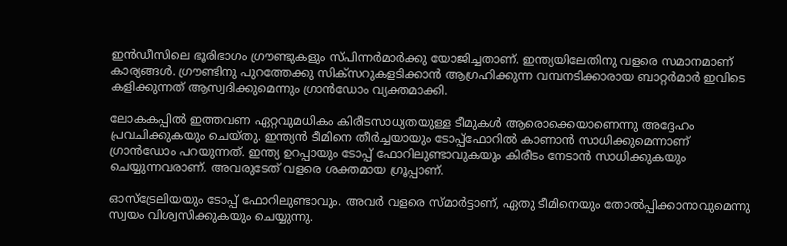ഇന്‍ഡീസിലെ ഭൂരിഭാഗം ഗ്രൗണ്ടുകളും സ്പിന്നര്‍മാര്‍ക്കു യോജിച്ചതാണ്. ഇന്ത്യയിലേതിനു വളരെ സമാനമാണ് കാര്യങ്ങള്‍. ഗ്രൗണ്ടിനു പുറത്തേക്കു സിക്‌സറുകളടിക്കാന്‍ ആഗ്രഹിക്കുന്ന വമ്പനടിക്കാരായ ബാറ്റര്‍മാര്‍ ഇവിടെ കളിക്കുന്നത് ആസ്വദിക്കുമെന്നും ഗ്രാന്‍ഡോം വ്യക്തമാക്കി.

ലോകകപ്പില്‍ ഇത്തവണ ഏറ്റവുമധികം കിരീടസാധ്യതയുള്ള ടീമുകള്‍ ആരൊക്കെയാണെന്നു അദ്ദേഹം പ്രവചിക്കുകയും ചെയ്തു. ഇന്ത്യന്‍ ടീമിനെ തീര്‍ച്ചയായും ടോപ്പ്‌ഫോറില്‍ കാണാന്‍ സാധിക്കുമെന്നാണ് ഗ്രാന്‍ഡോം പറയുന്നത്. ഇന്ത്യ ഉറപ്പായും ടോപ്പ് ഫോറിലുണ്ടാവുകയും കിരീടം നേടാന്‍ സാധിക്കുകയും ചെയ്യുന്നവരാണ്. അവരുടേത് വളരെ ശക്തമായ ഗ്രൂപ്പാണ്.

ഓസ്‌ട്രേലിയയും ടോപ്പ് ഫോറിലുണ്ടാവും. അവര്‍ വളരെ സ്മാര്‍ട്ടാണ്, ഏതു ടീമിനെയും തോല്‍പ്പിക്കാനാവുമെന്നു സ്വയം വിശ്വസിക്കുകയും ചെയ്യുന്നു.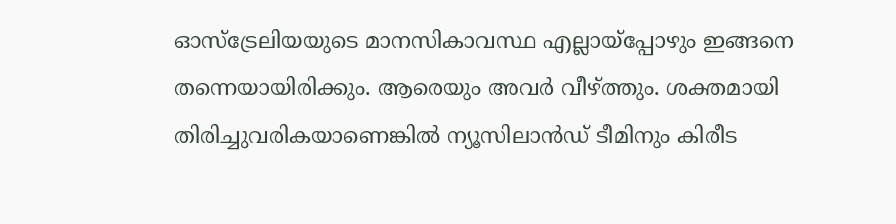ഓസ്‌ട്രേലിയയുടെ മാനസികാവസ്ഥ എല്ലായ്‌പ്പോഴും ഇങ്ങനെ തന്നെയായിരിക്കും. ആരെയും അവര്‍ വീഴ്ത്തും. ശക്തമായി തിരിച്ചുവരികയാണെങ്കില്‍ ന്യൂസിലാന്‍ഡ് ടീമിനും കിരീട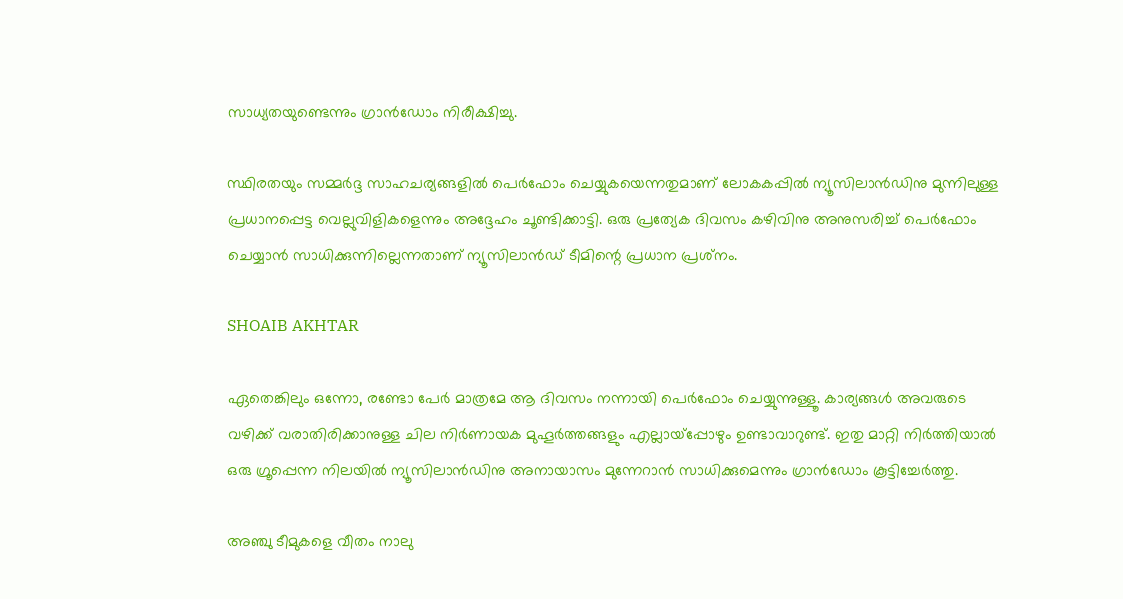സാധ്യതയുണ്ടെന്നും ഗ്രാന്‍ഡോം നിരീക്ഷിച്ചു.

സ്ഥിരതയും സമ്മര്‍ദ്ദ സാഹചര്യങ്ങളില്‍ പെര്‍ഫോം ചെയ്യുകയെന്നതുമാണ് ലോകകപ്പില്‍ ന്യൂസിലാന്‍ഡിനു മുന്നിലുള്ള പ്രധാനപ്പെട്ട വെല്ലുവിളികളെന്നും അദ്ദേഹം ചൂണ്ടിക്കാട്ടി. ഒരു പ്രത്യേക ദിവസം കഴിവിനു അനുസരിച്ച് പെര്‍ഫോം ചെയ്യാന്‍ സാധിക്കുന്നില്ലെന്നതാണ് ന്യൂസിലാന്‍ഡ് ടീമിന്റെ പ്രധാന പ്രശ്‌നം.

SHOAIB AKHTAR

ഏതെങ്കിലും ഒന്നോ, രണ്ടോ പേര്‍ മാത്രമേ ആ ദിവസം നന്നായി പെര്‍ഫോം ചെയ്യുന്നുള്ളൂ. കാര്യങ്ങള്‍ അവരുടെ വഴിക്ക് വരാതിരിക്കാനുള്ള ചില നിര്‍ണായക മുഹൂര്‍ത്തങ്ങളും എല്ലായ്‌പ്പോഴും ഉണ്ടാവാറുണ്ട്. ഇതു മാറ്റി നിര്‍ത്തിയാല്‍ ഒരു ഗ്രൂപ്പെന്ന നിലയില്‍ ന്യൂസിലാന്‍ഡിനു അനായാസം മുന്നേറാന്‍ സാധിക്കുമെന്നും ഗ്രാന്‍ഡോം കൂട്ടിച്ചേര്‍ത്തു.

അഞ്ചു ടീമുകളെ വീതം നാലു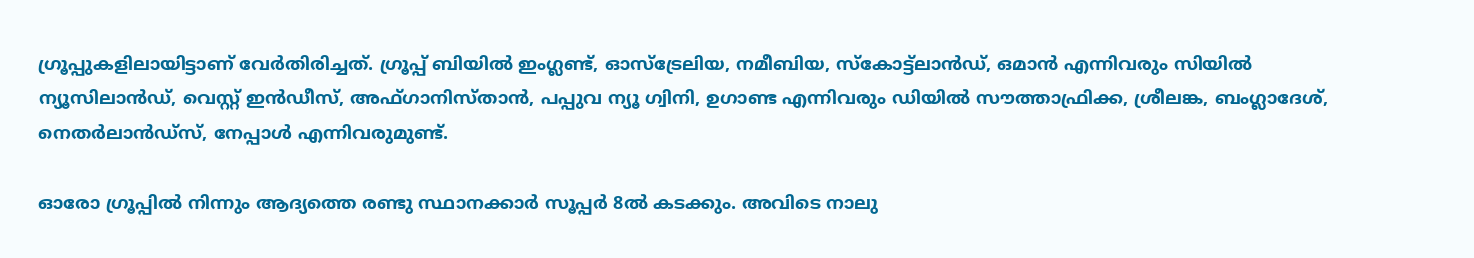ഗ്രൂപ്പുകളിലായിട്ടാണ് വേര്‍തിരിച്ചത്. ഗ്രൂപ്പ് ബിയില്‍ ഇംഗ്ലണ്ട്, ഓസ്‌ട്രേലിയ, നമീബിയ, സ്‌കോട്ട്‌ലാന്‍ഡ്, ഒമാന്‍ എന്നിവരും സിയില്‍ ന്യൂസിലാന്‍ഡ്, വെസ്റ്റ് ഇന്‍ഡീസ്, അഫ്ഗാനിസ്താന്‍, പപ്പുവ ന്യൂ ഗ്വിനി, ഉഗാണ്ട എന്നിവരും ഡിയില്‍ സൗത്താഫ്രിക്ക, ശ്രീലങ്ക, ബംഗ്ലാദേശ്, നെതര്‍ലാന്‍ഡ്‌സ്, നേപ്പാള്‍ എന്നിവരുമുണ്ട്.

ഓരോ ഗ്രൂപ്പില്‍ നിന്നും ആദ്യത്തെ രണ്ടു സ്ഥാനക്കാര്‍ സൂപ്പര്‍ 8ല്‍ കടക്കും. അവിടെ നാലു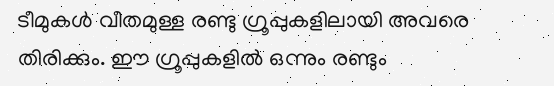ടീമുകള്‍ വീതമുള്ള രണ്ടു ഗ്രൂപ്പുകളിലായി അവരെ തിരിക്കും. ഈ ഗ്രൂപ്പുകളില്‍ ഒന്നും രണ്ടും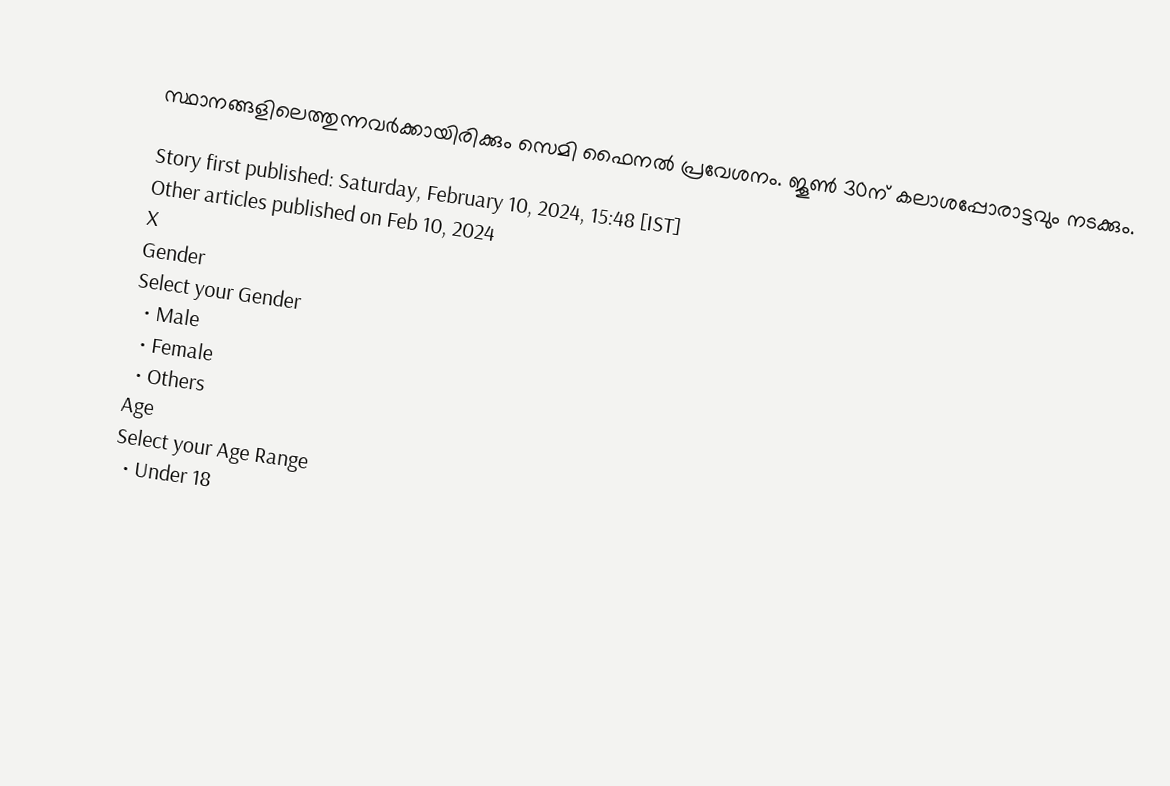സ്ഥാനങ്ങളിലെത്തുന്നവര്‍ക്കായിരിക്കും സെമി ഫൈനല്‍ പ്രവേശനം. ജൂണ്‍ 30ന് കലാശപ്പോരാട്ടവും നടക്കും.

Story first published: Saturday, February 10, 2024, 15:48 [IST]
Other articles published on Feb 10, 2024
X
Gender
Select your Gender
  • Male
  • Female
  • Others
Age
Select your Age Range
  • Under 18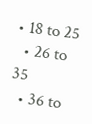• 18 to 25
  • 26 to 35
  • 36 to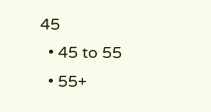45
  • 45 to 55
  • 55+